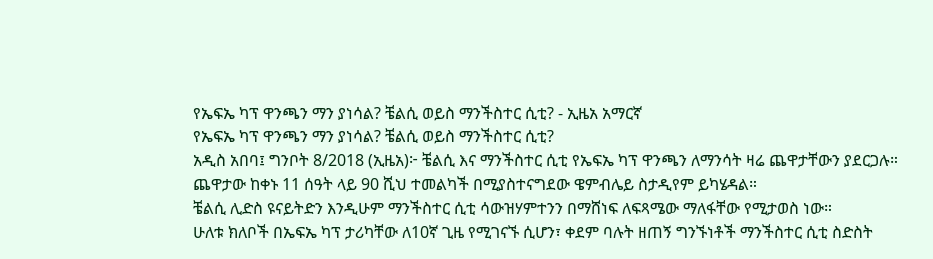የኤፍኤ ካፕ ዋንጫን ማን ያነሳል? ቼልሲ ወይስ ማንችስተር ሲቲ? - ኢዜአ አማርኛ
የኤፍኤ ካፕ ዋንጫን ማን ያነሳል? ቼልሲ ወይስ ማንችስተር ሲቲ?
አዲስ አበባ፤ ግንቦት 8/2018 (ኢዜአ)፦ ቼልሲ እና ማንችስተር ሲቲ የኤፍኤ ካፕ ዋንጫን ለማንሳት ዛሬ ጨዋታቸውን ያደርጋሉ።
ጨዋታው ከቀኑ 11 ሰዓት ላይ 90 ሺህ ተመልካች በሚያስተናግደው ዌምብሌይ ስታዲየም ይካሄዳል።
ቼልሲ ሊድስ ዩናይትድን እንዲሁም ማንችስተር ሲቲ ሳውዝሃምተንን በማሸነፍ ለፍጻሜው ማለፋቸው የሚታወስ ነው።
ሁለቱ ክለቦች በኤፍኤ ካፕ ታሪካቸው ለ10ኛ ጊዜ የሚገናኙ ሲሆን፣ ቀደም ባሉት ዘጠኝ ግንኙነቶች ማንችስተር ሲቲ ስድስት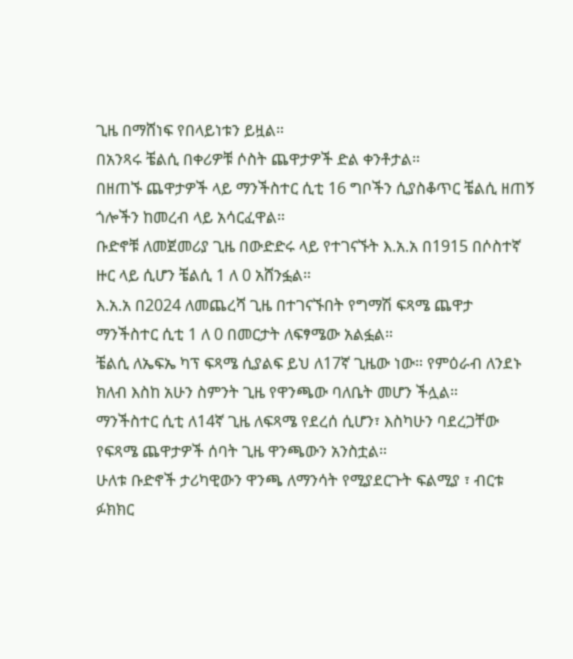ጊዜ በማሸነፍ የበላይነቱን ይዟል።
በአንጻሩ ቼልሲ በቀሪዎቹ ሶስት ጨዋታዎች ድል ቀንቶታል።
በዘጠኙ ጨዋታዎች ላይ ማንችስተር ሲቲ 16 ግቦችን ሲያስቆጥር ቼልሲ ዘጠኝ ጎሎችን ከመረብ ላይ አሳርፈዋል።
ቡድኖቹ ለመጀመሪያ ጊዜ በውድድሩ ላይ የተገናኙት እ.አ.አ በ1915 በሶስተኛ ዙር ላይ ሲሆን ቼልሲ 1 ለ 0 አሸንፏል።
እ.አ.አ በ2024 ለመጨረሻ ጊዜ በተገናኙበት የግማሽ ፍጻሜ ጨዋታ ማንችስተር ሲቲ 1 ለ 0 በመርታት ለፍፃሜው አልፏል።
ቼልሲ ለኤፍኤ ካፕ ፍጻሜ ሲያልፍ ይህ ለ17ኛ ጊዜው ነው። የምዕራብ ለንደኑ ክለብ እስከ አሁን ስምንት ጊዜ የዋንጫው ባለቤት መሆን ችሏል።
ማንችስተር ሲቲ ለ14ኛ ጊዜ ለፍጻሜ የደረሰ ሲሆን፣ እስካሁን ባደረጋቸው የፍጻሜ ጨዋታዎች ሰባት ጊዜ ዋንጫውን አንስቷል።
ሁለቱ ቡድኖች ታሪካዊውን ዋንጫ ለማንሳት የሚያደርጉት ፍልሚያ ፣ ብርቱ ፉክክር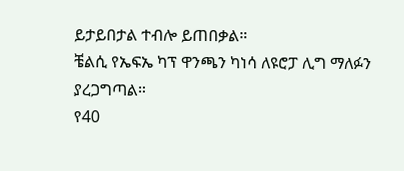ይታይበታል ተብሎ ይጠበቃል።
ቼልሲ የኤፍኤ ካፕ ዋንጫን ካነሳ ለዩሮፓ ሊግ ማለፉን ያረጋግጣል።
የ40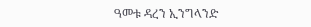ዓመቱ ዳረን ኢንግላንድ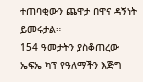ተጠባቂውን ጨዋታ በዋና ዳኝነት ይመሩታል።
154 ዓመታትን ያስቆጠረው ኤፍኤ ካፕ የዓለማችን እጅግ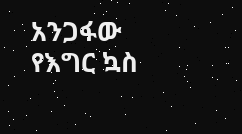አንጋፋው የእግር ኳስ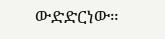ውድድርነው።